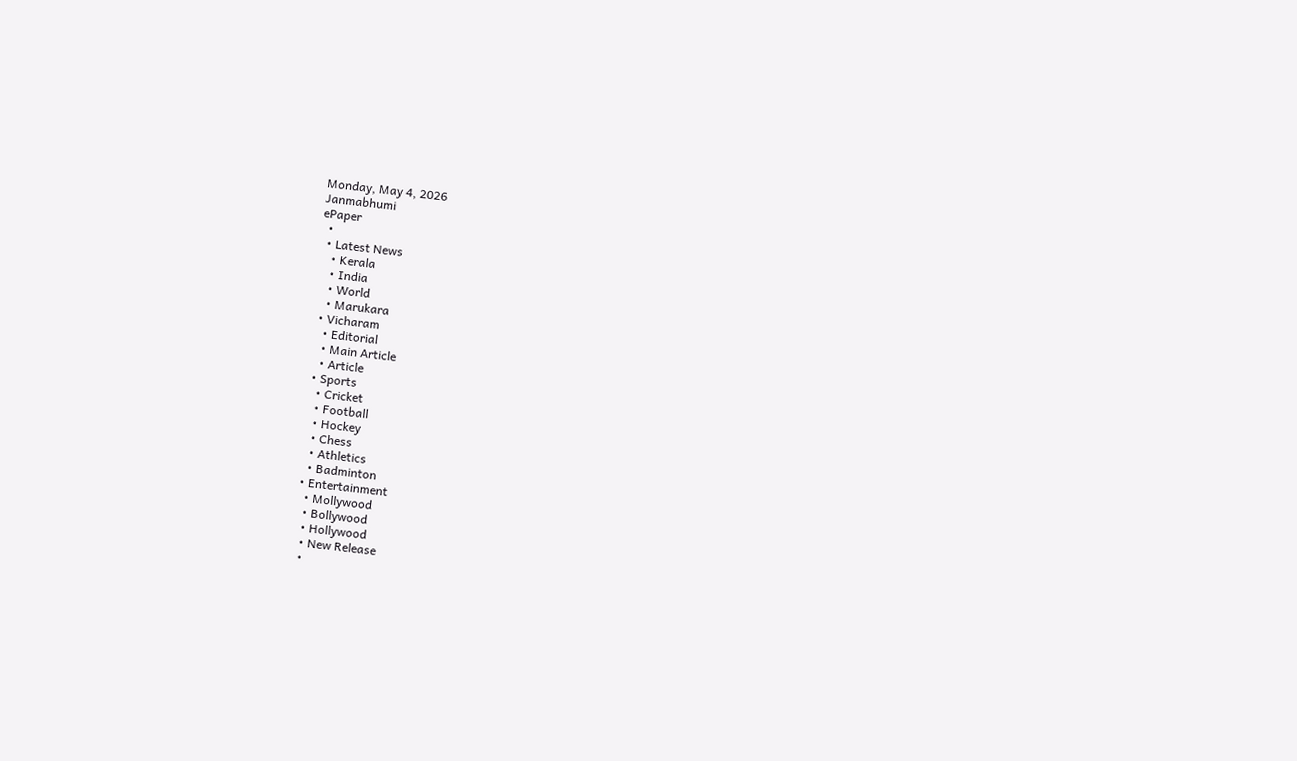Monday, May 4, 2026
Janmabhumi
ePaper
  •
  • Latest News
    • Kerala
    • India
    • World
    • Marukara
  • Vicharam
    • Editorial
    • Main Article
    • Article
  • Sports
    • Cricket
    • Football
    • Hockey
    • Chess
    • Athletics
    • Badminton
  • Entertainment
    • Mollywood
    • Bollywood
    • Hollywood
    • New Release
    •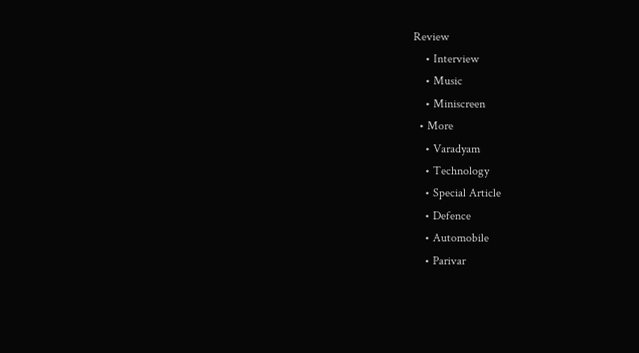Review
    • Interview
    • Music
    • Miniscreen
  • More
    • Varadyam
    • Technology
    • Special Article
    • Defence
    • Automobile
    • Parivar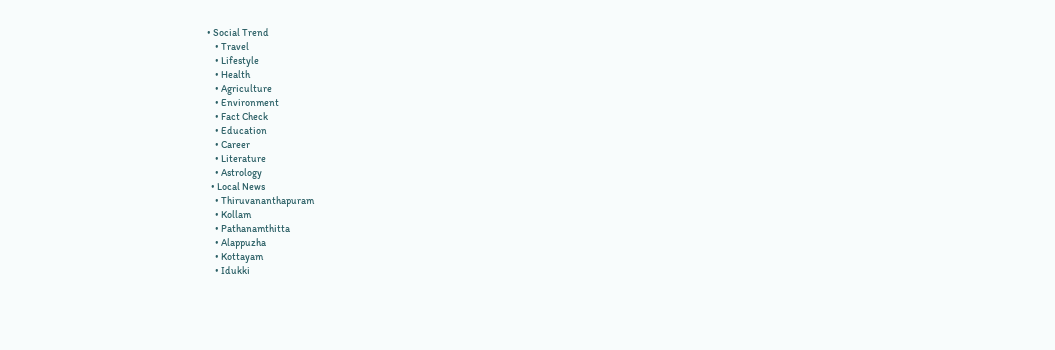• Social Trend
    • Travel
    • Lifestyle
    • Health
    • Agriculture
    • Environment
    • Fact Check
    • Education
    • Career
    • Literature
    • Astrology
  • Local News
    • Thiruvananthapuram
    • Kollam
    • Pathanamthitta
    • Alappuzha
    • Kottayam
    • Idukki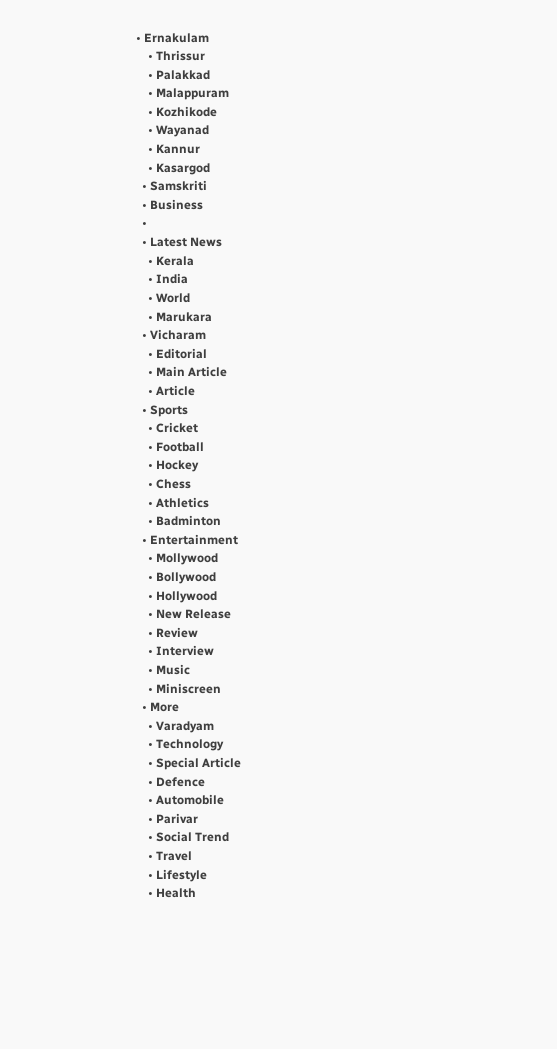• Ernakulam
    • Thrissur
    • Palakkad
    • Malappuram
    • Kozhikode
    • Wayanad
    • Kannur
    • Kasargod
  • Samskriti
  • Business
  •
  • Latest News
    • Kerala
    • India
    • World
    • Marukara
  • Vicharam
    • Editorial
    • Main Article
    • Article
  • Sports
    • Cricket
    • Football
    • Hockey
    • Chess
    • Athletics
    • Badminton
  • Entertainment
    • Mollywood
    • Bollywood
    • Hollywood
    • New Release
    • Review
    • Interview
    • Music
    • Miniscreen
  • More
    • Varadyam
    • Technology
    • Special Article
    • Defence
    • Automobile
    • Parivar
    • Social Trend
    • Travel
    • Lifestyle
    • Health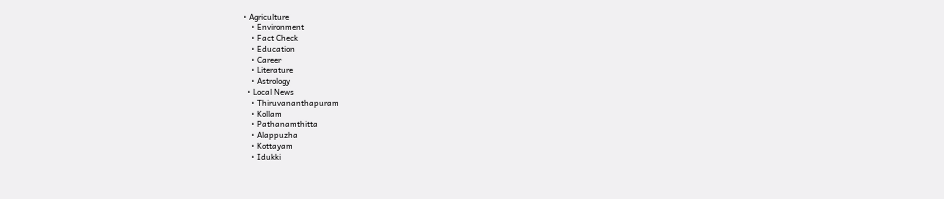• Agriculture
    • Environment
    • Fact Check
    • Education
    • Career
    • Literature
    • Astrology
  • Local News
    • Thiruvananthapuram
    • Kollam
    • Pathanamthitta
    • Alappuzha
    • Kottayam
    • Idukki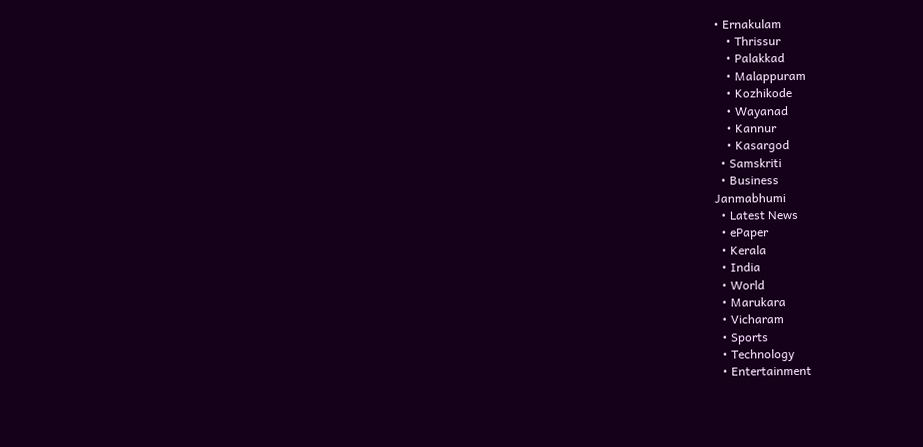• Ernakulam
    • Thrissur
    • Palakkad
    • Malappuram
    • Kozhikode
    • Wayanad
    • Kannur
    • Kasargod
  • Samskriti
  • Business
Janmabhumi
  • Latest News
  • ePaper
  • Kerala
  • India
  • World
  • Marukara
  • Vicharam
  • Sports
  • Technology
  • Entertainment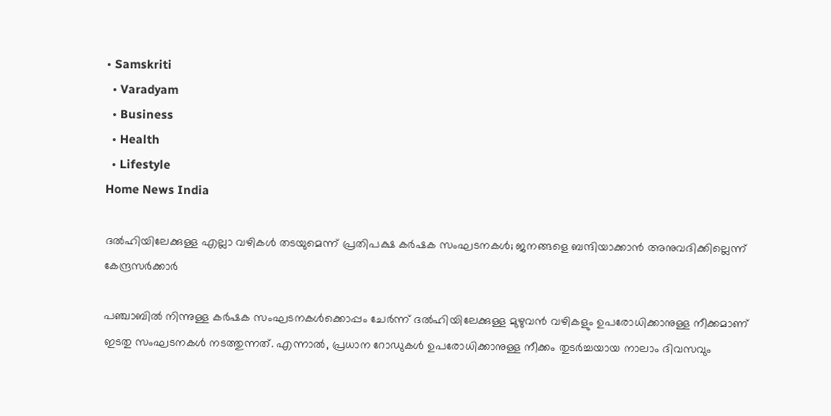• Samskriti
  • Varadyam
  • Business
  • Health
  • Lifestyle
Home News India

ദല്‍ഹിയിലേക്കുള്ള എല്ലാ വഴികള്‍ തടയുമെന്ന് പ്രതിപക്ഷ കര്‍ഷക സംഘടനകള്‍; ജനങ്ങളെ ബന്ദിയാക്കാന്‍ അനുവദിക്കില്ലെന്ന് കേന്ദ്രസര്‍ക്കാര്‍

പഞ്ചാബില്‍ നിന്നുള്ള കര്‍ഷക സംഘടനകള്‍ക്കൊപ്പം ചേര്‍ന്ന് ദല്‍ഹിയിലേക്കുള്ള മുഴുവന്‍ വഴികളും ഉപരോധിക്കാനുള്ള നീക്കമാണ് ഇടതു സംഘടനകള്‍ നടത്തുന്നത്. എന്നാല്‍, പ്രധാന റോഡുകള്‍ ഉപരോധിക്കാനുള്ള നീക്കം തുടര്‍ച്ചയായ നാലാം ദിവസവും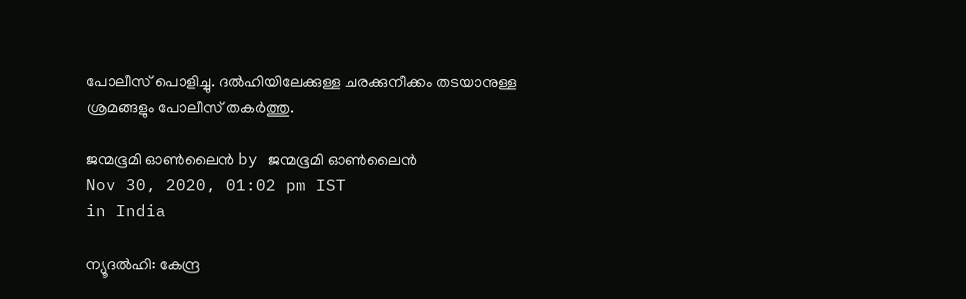പോലീസ് പൊളിച്ചു. ദല്‍ഹിയിലേക്കുള്ള ചരക്കുനീക്കം തടയാനുള്ള ശ്രമങ്ങളും പോലീസ് തകര്‍ത്തു.

ജന്മഭൂമി ഓണ്‍ലൈന്‍ by ജന്മഭൂമി ഓണ്‍ലൈന്‍
Nov 30, 2020, 01:02 pm IST
in India

ന്യൂദല്‍ഹി: കേന്ദ്ര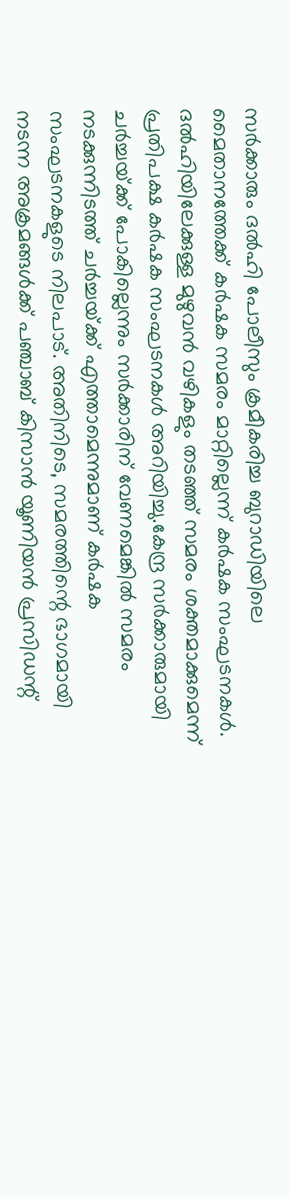സര്‍ക്കാരും ദല്‍ഹി പോലീസും ക്രമീകരിച്ച ബുറാഡിയിലെ മൈതാനത്തേക്ക് കര്‍ഷക സമരം മാറ്റില്ലെന്ന് കര്‍ഷക സംഘടനകള്‍. ദല്‍ഹിയിലേക്കുള്ള മുഴുവന്‍ വഴികളും തടഞ്ഞ് സമരം ശക്തമാക്കുമെന്ന് പ്രതിപക്ഷ കര്‍ഷക സംഘടനകള്‍ അറിയിച്ചു.കേന്ദ്ര സര്‍ക്കാരുമായി ചര്‍ച്ചയ്‌ക്ക് പോകില്ലെന്നും സര്‍ക്കാരിന് വേണമെങ്കില്‍ സമരം നടക്കുന്നിടത്ത് ചര്‍ച്ചയ്‌ക്ക് എത്താമെന്നുമാണ് കര്‍ഷക സംഘടനകളുടെ നിലപാട്. അതിനിടെ, സമരത്തിന്റെ ഭാഗമായി നടന്ന അക്രമങ്ങള്‍ക്ക് പഞ്ചാബ് കിസാന്‍ യൂണിയന്‍ പ്രസിഡന്റ്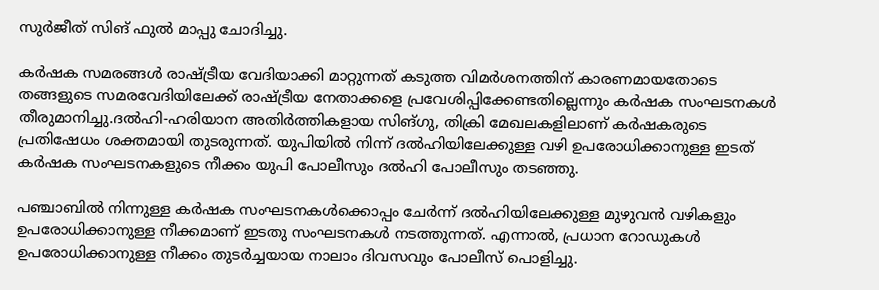സുര്‍ജീത് സിങ് ഫുല്‍ മാപ്പു ചോദിച്ചു.

കര്‍ഷക സമരങ്ങള്‍ രാഷ്‌ട്രീയ വേദിയാക്കി മാറ്റുന്നത് കടുത്ത വിമര്‍ശനത്തിന് കാരണമായതോടെ തങ്ങളുടെ സമരവേദിയിലേക്ക് രാഷ്‌ട്രീയ നേതാക്കളെ പ്രവേശിപ്പിക്കേണ്ടതില്ലെന്നും കര്‍ഷക സംഘടനകള്‍ തീരുമാനിച്ചു.ദല്‍ഹി-ഹരിയാന അതിര്‍ത്തികളായ സിങ്ഗു, തിക്രി മേഖലകളിലാണ് കര്‍ഷകരുടെ പ്രതിഷേധം ശക്തമായി തുടരുന്നത്. യുപിയില്‍ നിന്ന് ദല്‍ഹിയിലേക്കുള്ള വഴി ഉപരോധിക്കാനുള്ള ഇടത് കര്‍ഷക സംഘടനകളുടെ നീക്കം യുപി പോലീസും ദല്‍ഹി പോലീസും തടഞ്ഞു.

പഞ്ചാബില്‍ നിന്നുള്ള കര്‍ഷക സംഘടനകള്‍ക്കൊപ്പം ചേര്‍ന്ന് ദല്‍ഹിയിലേക്കുള്ള മുഴുവന്‍ വഴികളും ഉപരോധിക്കാനുള്ള നീക്കമാണ് ഇടതു സംഘടനകള്‍ നടത്തുന്നത്. എന്നാല്‍, പ്രധാന റോഡുകള്‍ ഉപരോധിക്കാനുള്ള നീക്കം തുടര്‍ച്ചയായ നാലാം ദിവസവും പോലീസ് പൊളിച്ചു.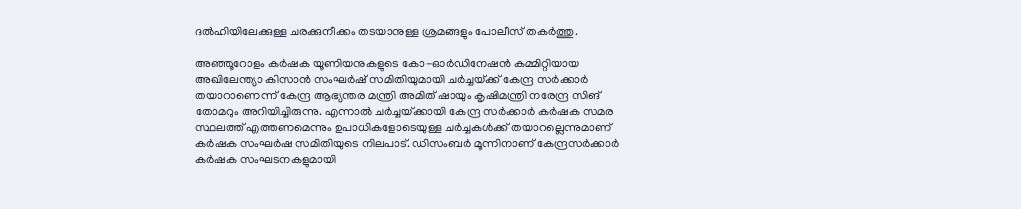ദല്‍ഹിയിലേക്കുള്ള ചരക്കുനീക്കം തടയാനുള്ള ശ്രമങ്ങളും പോലീസ് തകര്‍ത്തു.

അഞ്ഞൂറോളം കര്‍ഷക യൂണിയനുകളുടെ കോ-ഓര്‍ഡിനേഷന്‍ കമ്മിറ്റിയായ അഖിലേന്ത്യാ കിസാന്‍ സംഘര്‍ഷ് സമിതിയുമായി ചര്‍ച്ചയ്‌ക്ക് കേന്ദ്ര സര്‍ക്കാര്‍ തയാറാണെന്ന് കേന്ദ്ര ആഭ്യന്തര മന്ത്രി അമിത് ഷായും കൃഷിമന്ത്രി നരേന്ദ്ര സിങ് തോമറും അറിയിച്ചിരുന്നു. എന്നാല്‍ ചര്‍ച്ചയ്‌ക്കായി കേന്ദ്ര സര്‍ക്കാര്‍ കര്‍ഷക സമര സ്ഥലത്ത് എത്തണമെന്നും ഉപാധികളോടെയുള്ള ചര്‍ച്ചകള്‍ക്ക് തയാറല്ലെന്നുമാണ് കര്‍ഷക സംഘര്‍ഷ സമിതിയുടെ നിലപാട്. ഡിസംബര്‍ മൂന്നിനാണ് കേന്ദ്രസര്‍ക്കാര്‍ കര്‍ഷക സംഘടനകളുമായി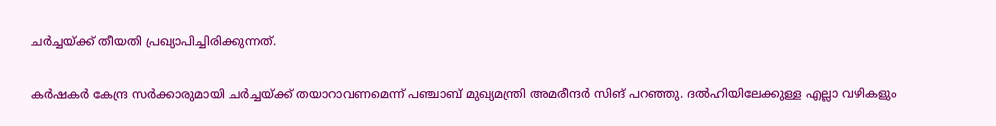ചര്‍ച്ചയ്‌ക്ക് തീയതി പ്രഖ്യാപിച്ചിരിക്കുന്നത്.

കര്‍ഷകര്‍ കേന്ദ്ര സര്‍ക്കാരുമായി ചര്‍ച്ചയ്‌ക്ക് തയാറാവണമെന്ന് പഞ്ചാബ് മുഖ്യമന്ത്രി അമരീന്ദര്‍ സിങ് പറഞ്ഞു. ദല്‍ഹിയിലേക്കുള്ള എല്ലാ വഴികളും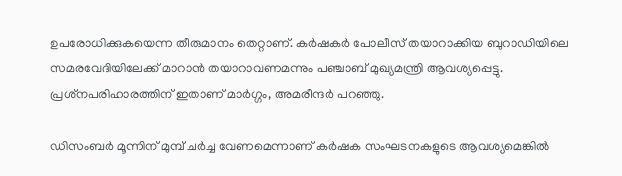ഉപരോധിക്കുകയെന്ന തീരുമാനം തെറ്റാണ്. കര്‍ഷകര്‍ പോലീസ് തയാറാക്കിയ ബുറാഡിയിലെ സമരവേദിയിലേക്ക് മാറാന്‍ തയാറാവണമന്നും പഞ്ചാബ് മുഖ്യമന്ത്രി ആവശ്യപ്പെട്ടു. പ്രശ്‌നപരിഹാരത്തിന് ഇതാണ് മാര്‍ഗ്ഗം, അമരീന്ദര്‍ പറഞ്ഞു.

ഡിസംബര്‍ മൂന്നിന് മുമ്പ് ചര്‍ച്ച വേണമെന്നാണ് കര്‍ഷക സംഘടനകളുടെ ആവശ്യമെങ്കില്‍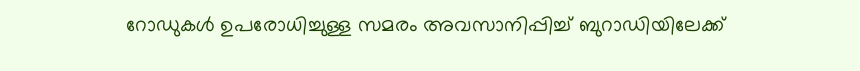റോഡുകള്‍ ഉപരോധിച്ചുള്ള സമരം അവസാനിപ്പിച്ച് ബുറാഡിയിലേക്ക്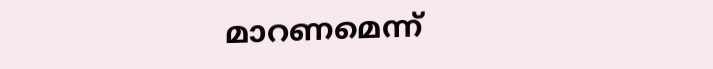മാറണമെന്ന്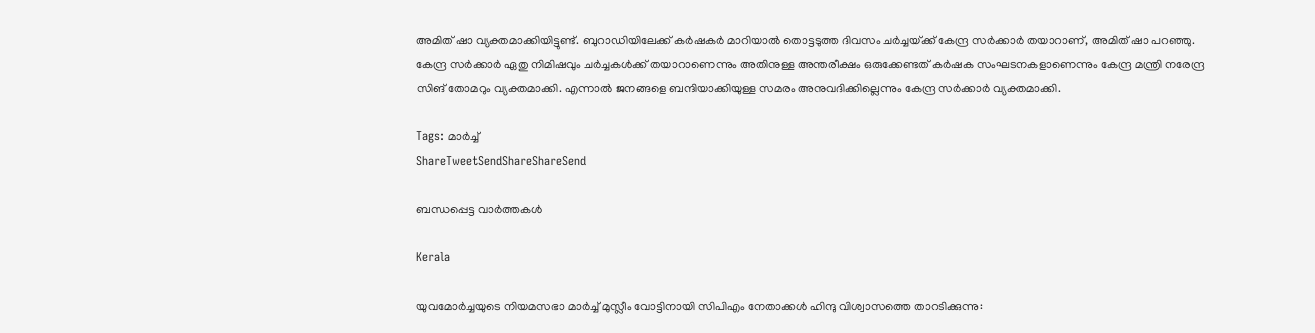അമിത് ഷാ വ്യക്തമാക്കിയിട്ടുണ്ട്. ബുറാഡിയിലേക്ക് കര്‍ഷകര്‍ മാറിയാല്‍ തൊട്ടടുത്ത ദിവസം ചര്‍ച്ചയ്‌ക്ക് കേന്ദ്ര സര്‍ക്കാര്‍ തയാറാണ്, അമിത് ഷാ പറഞ്ഞു. കേന്ദ്ര സര്‍ക്കാര്‍ ഏതു നിമിഷവും ചര്‍ച്ചകള്‍ക്ക് തയാറാണെന്നും അതിനുള്ള അന്തരീക്ഷം ഒരുക്കേണ്ടത് കര്‍ഷക സംഘടനകളാണെന്നും കേന്ദ്ര മന്ത്രി നരേന്ദ്ര സിങ് തോമറും വ്യക്തമാക്കി. എന്നാല്‍ ജനങ്ങളെ ബന്ദിയാക്കിയുള്ള സമരം അനുവദിക്കില്ലെന്നും കേന്ദ്ര സര്‍ക്കാര്‍ വ്യക്തമാക്കി.

Tags: മാര്‍ച്ച്
ShareTweetSendShareShareSend

ബന്ധപ്പെട്ട വാര്‍ത്തകള്‍

Kerala

യുവമോര്‍ച്ചയുടെ നിയമസഭാ മാര്‍ച്ച് മുസ്ലീം വോട്ടിനായി സിപിഎം നേതാക്കള്‍ ഹിന്ദു വിശ്വാസത്തെ താറടിക്കുന്നു: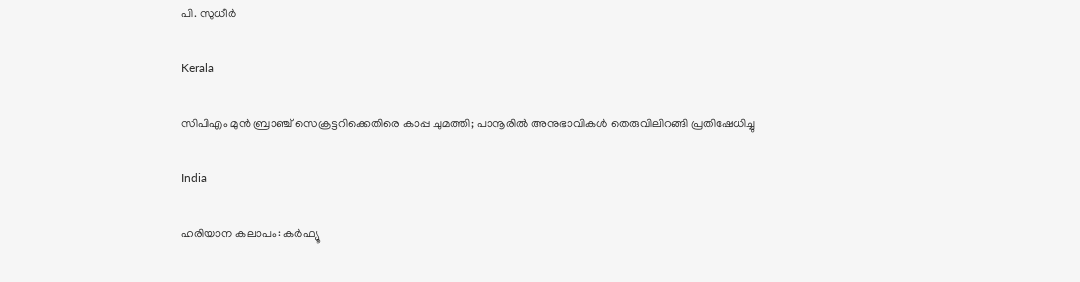പി. സുധീര്‍

Kerala

സിപിഎം മുന്‍ ബ്രാഞ്ച് സെക്രട്ടറിക്കെതിരെ കാപ്പ ചുമത്തി; പാനൂരില്‍ അനുഭാവികള്‍ തെരുവിലിറങ്ങി പ്രതിഷേധിച്ചു

India

ഹരിയാന കലാപം: കര്‍ഫ്യൂ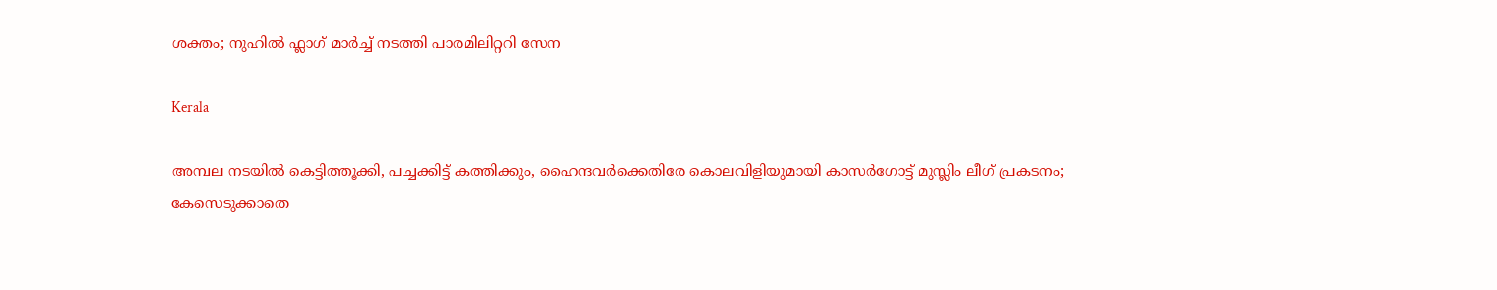ശക്തം; നുഹില്‍ ഫ്ലാഗ് മാര്‍ച്ച് നടത്തി പാരമിലിറ്ററി സേന

Kerala

അമ്പല നടയില്‍ കെട്ടിത്തൂക്കി, പച്ചക്കിട്ട് കത്തിക്കും, ഹൈന്ദവര്‍ക്കെതിരേ കൊലവിളിയുമായി കാസര്‍ഗോട്ട് മുസ്ലിം ലീഗ് പ്രകടനം; കേസെടുക്കാതെ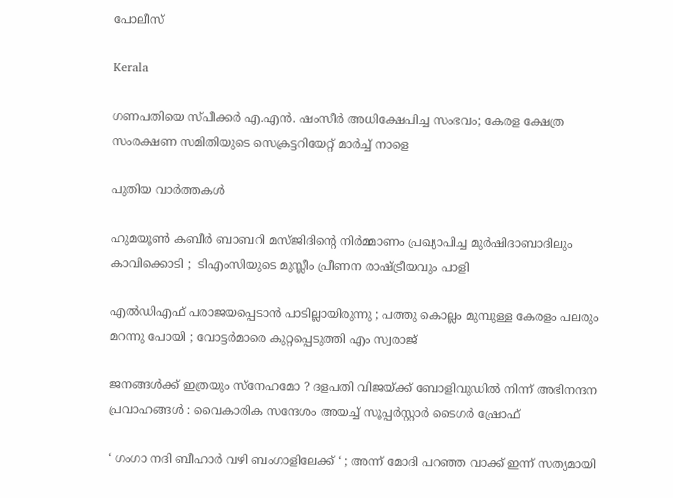പോലീസ്

Kerala

ഗണപതിയെ സ്പീക്കര്‍ എ.എന്‍. ഷംസീര്‍ അധിക്ഷേപിച്ച സംഭവം; കേരള ക്ഷേത്ര സംരക്ഷണ സമിതിയുടെ സെക്രട്ടറിയേറ്റ് മാര്‍ച്ച് നാളെ

പുതിയ വാര്‍ത്തകള്‍

ഹുമയൂൺ കബീർ ബാബറി മസ്ജിദിന്റെ നിർമ്മാണം പ്രഖ്യാപിച്ച മുർഷിദാബാദിലും കാവിക്കൊടി ;  ടിഎംസിയുടെ മുസ്ലീം പ്രീണന രാഷ്‌ട്രീയവും പാളി

എൽഡിഎഫ് പരാജയപ്പെടാൻ പാടില്ലായിരുന്നു ; പത്തു കൊല്ലം മുമ്പുള്ള കേരളം പലരും മറന്നു പോയി ; വോട്ടർമാരെ കുറ്റപ്പെടുത്തി എം സ്വരാജ്

ജനങ്ങൾക്ക് ഇത്രയും സ്‌നേഹമോ ? ദളപതി വിജയ്‌ക്ക് ബോളിവുഡിൽ നിന്ന് അഭിനന്ദന പ്രവാഹങ്ങൾ : വൈകാരിക സന്ദേശം അയച്ച് സൂപ്പർസ്റ്റാർ ടൈഗർ ഷ്രോഫ്

‘ ഗംഗാ നദി ബീഹാർ വഴി ബംഗാളിലേക്ക് ‘ ; അന്ന് മോദി പറഞ്ഞ വാക്ക് ഇന്ന് സത്യമായി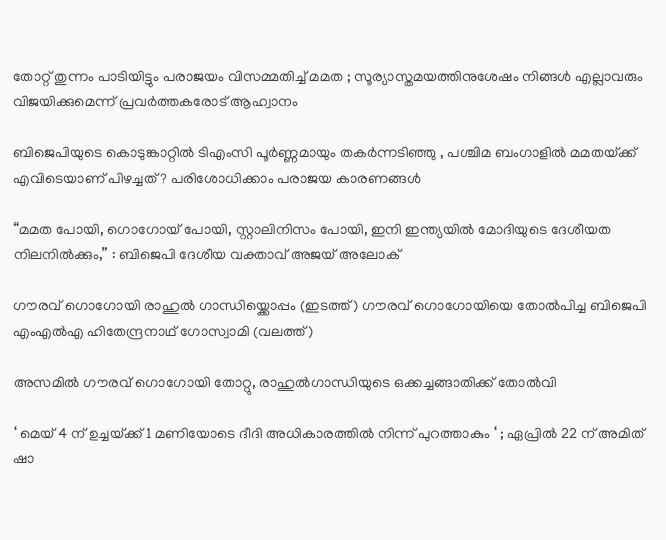തോറ്റ് തുന്നം പാടിയിട്ടും പരാജയം വിസമ്മതിച്ച് മമത ; സൂര്യാസ്തമയത്തിനുശേഷം നിങ്ങൾ എല്ലാവരും വിജയിക്കുമെന്ന് പ്രവർത്തകരോട് ആഹ്വാനം

ബിജെപിയുടെ കൊടുങ്കാറ്റിൽ ടിഎംസി പൂർണ്ണമായും തകർന്നടിഞ്ഞു , പശ്ചിമ ബംഗാളിൽ മമതയ്‌ക്ക് എവിടെയാണ് പിഴച്ചത് ? പരിശോധിക്കാം പരാജയ കാരണങ്ങൾ

“മമത പോയി, ഗൊഗോയ് പോയി, സ്റ്റാലിനിസം പോയി, ഇനി ഇന്ത്യയിൽ മോദിയുടെ ദേശീയത നിലനിൽക്കും,” : ബിജെപി ദേശീയ വക്താവ് അജയ് അലോക്

ഗൗരവ് ഗൊഗോയി രാഹുല്‍ ഗാന്ധിയ്ക്കൊപ്പം (ഇടത്ത്) ഗൗരവ് ഗൊഗോയിയെ തോല്‍പിച്ച ബിജെപി എംഎല്‍എ ഹിതേന്ദ്രനാഥ് ഗോസ്വാമി (വലത്ത്)

അസമില്‍ ഗൗരവ് ഗൊഗോയി തോറ്റു, രാഹുല്‍ഗാന്ധിയുടെ ഒക്കച്ചങ്ങാതിക്ക് തോല്‍വി

‘ മെയ് 4 ന് ഉച്ചയ്‌ക്ക് 1 മണിയോടെ ദീദി അധികാരത്തിൽ നിന്ന് പുറത്താകും ‘ ; ഏപ്രിൽ 22 ന് അമിത് ഷാ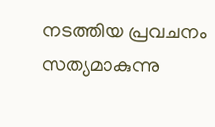നടത്തിയ പ്രവചനം സത്യമാകുന്നു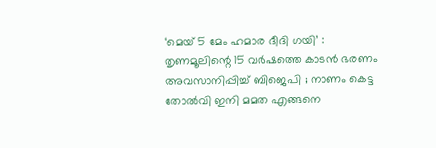‘മെയ് 5 മേം ഹമാര ദീദി ഗയി’ : തൃണമൂലിന്റെ 15 വർഷത്തെ കാടൻ ഭരണം അവസാനിപ്പിച്ച് ബിജെപി ; നാണം കെട്ട തോൽവി ഇനി മമത എങ്ങനെ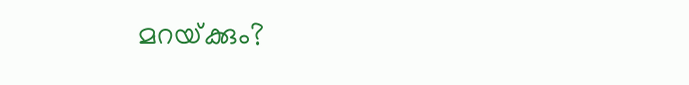മറയ്‌ക്കും?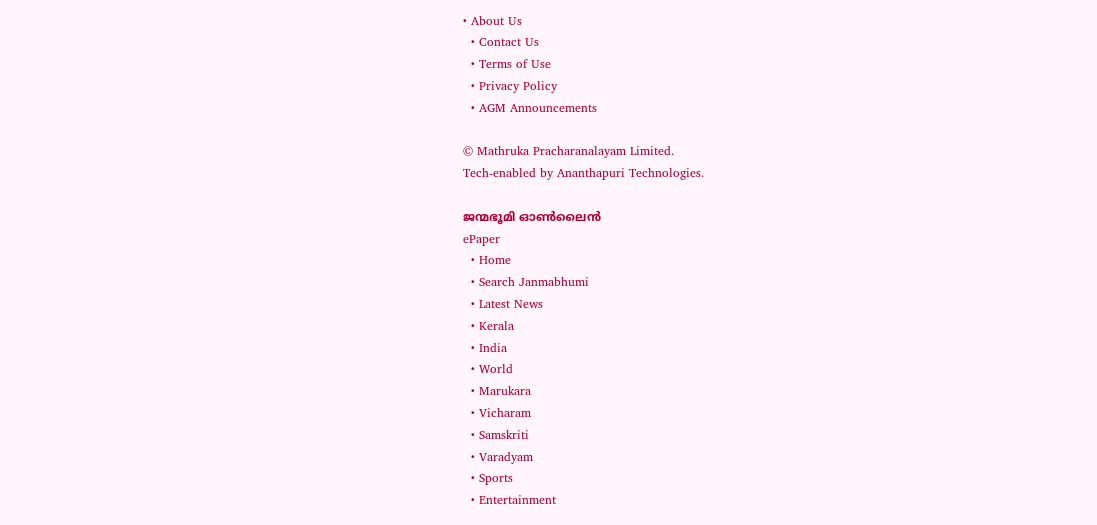• About Us
  • Contact Us
  • Terms of Use
  • Privacy Policy
  • AGM Announcements

© Mathruka Pracharanalayam Limited.
Tech-enabled by Ananthapuri Technologies.

ജന്മഭൂമി ഓണ്‍ലൈന്‍
ePaper
  • Home
  • Search Janmabhumi
  • Latest News
  • Kerala
  • India
  • World
  • Marukara
  • Vicharam
  • Samskriti
  • Varadyam
  • Sports
  • Entertainment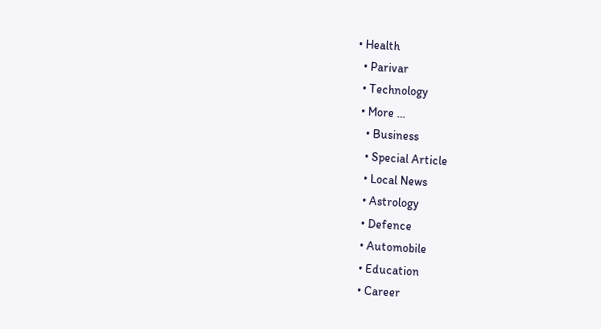• Health
  • Parivar
  • Technology
  • More …
    • Business
    • Special Article
    • Local News
    • Astrology
    • Defence
    • Automobile
    • Education
    • Career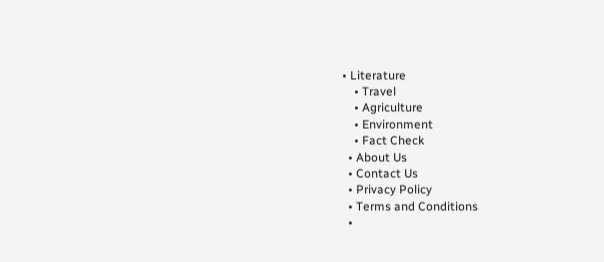• Literature
    • Travel
    • Agriculture
    • Environment
    • Fact Check
  • About Us
  • Contact Us
  • Privacy Policy
  • Terms and Conditions
  •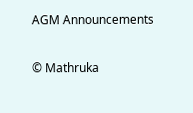AGM Announcements

© Mathruka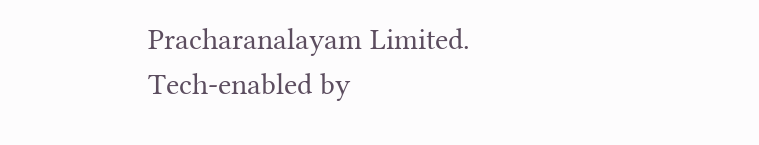Pracharanalayam Limited.
Tech-enabled by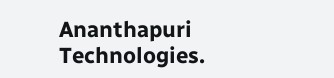Ananthapuri Technologies.